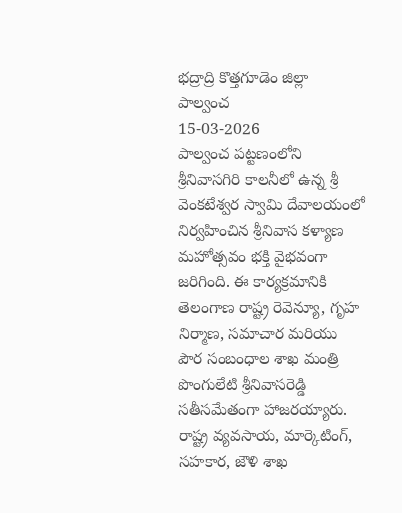భద్రాద్రి కొత్తగూడెం జిల్లా
పాల్వంచ
15-03-2026
పాల్వంచ పట్టణంలోని శ్రీనివాసగిరి కాలనీలో ఉన్న శ్రీ వెంకటేశ్వర స్వామి దేవాలయంలో నిర్వహించిన శ్రీనివాస కళ్యాణ మహోత్సవం భక్తి వైభవంగా జరిగింది. ఈ కార్యక్రమానికి తెలంగాణ రాష్ట్ర రెవెన్యూ, గృహ నిర్మాణ, సమాచార మరియు పౌర సంబంధాల శాఖ మంత్రి పొంగులేటి శ్రీనివాసరెడ్డి సతీసమేతంగా హాజరయ్యారు. రాష్ట్ర వ్యవసాయ, మార్కెటింగ్, సహకార, జౌళి శాఖ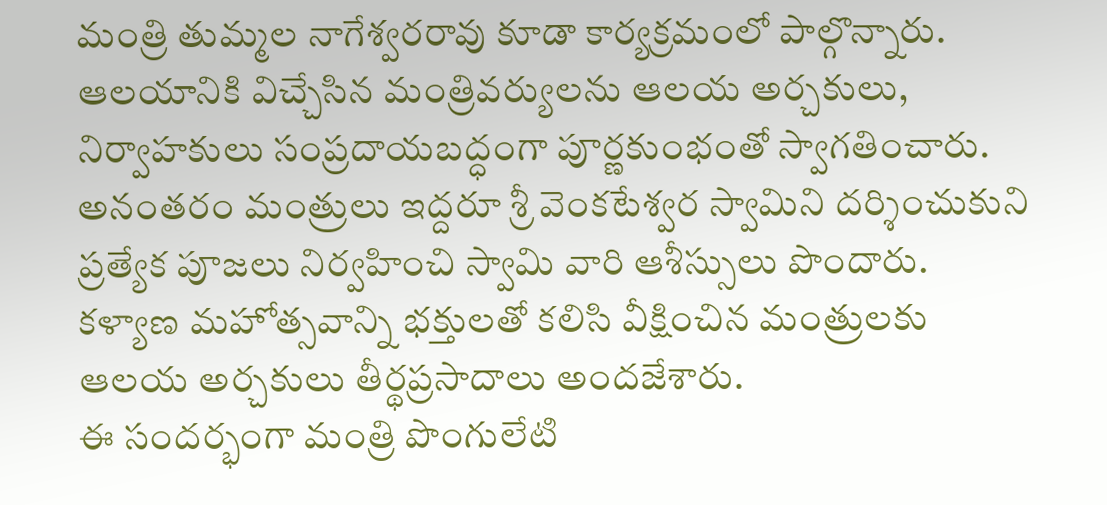మంత్రి తుమ్మల నాగేశ్వరరావు కూడా కార్యక్రమంలో పాల్గొన్నారు.
ఆలయానికి విచ్చేసిన మంత్రివర్యులను ఆలయ అర్చకులు, నిర్వాహకులు సంప్రదాయబద్ధంగా పూర్ణకుంభంతో స్వాగతించారు. అనంతరం మంత్రులు ఇద్దరూ శ్రీ వెంకటేశ్వర స్వామిని దర్శించుకుని ప్రత్యేక పూజలు నిర్వహించి స్వామి వారి ఆశీస్సులు పొందారు.
కళ్యాణ మహోత్సవాన్ని భక్తులతో కలిసి వీక్షించిన మంత్రులకు ఆలయ అర్చకులు తీర్థప్రసాదాలు అందజేశారు.
ఈ సందర్భంగా మంత్రి పొంగులేటి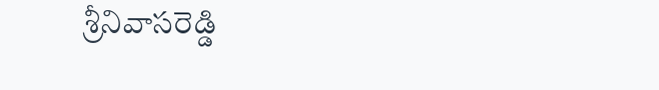శ్రీనివాసరెడ్డి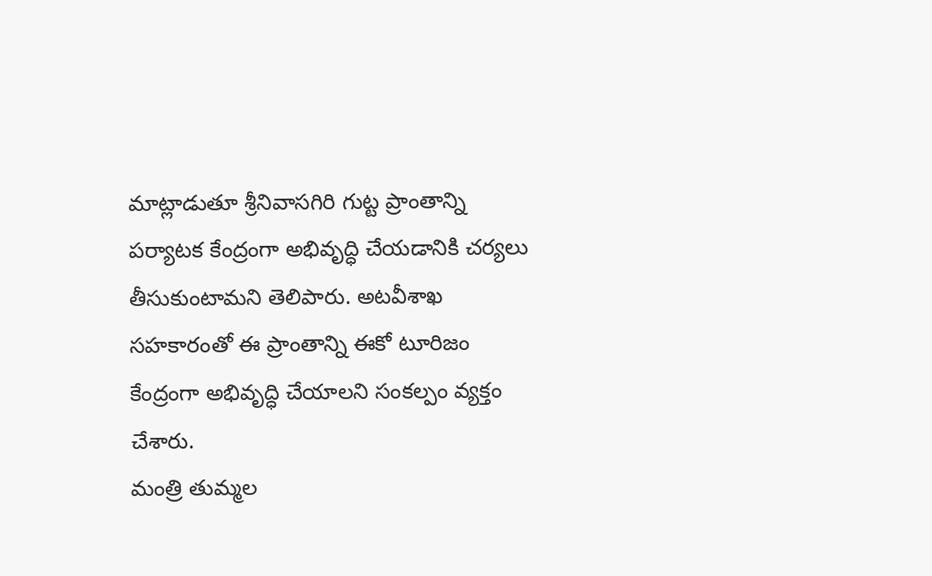మాట్లాడుతూ శ్రీనివాసగిరి గుట్ట ప్రాంతాన్ని పర్యాటక కేంద్రంగా అభివృద్ధి చేయడానికి చర్యలు తీసుకుంటామని తెలిపారు. అటవీశాఖ సహకారంతో ఈ ప్రాంతాన్ని ఈకో టూరిజం కేంద్రంగా అభివృద్ధి చేయాలని సంకల్పం వ్యక్తం చేశారు.
మంత్రి తుమ్మల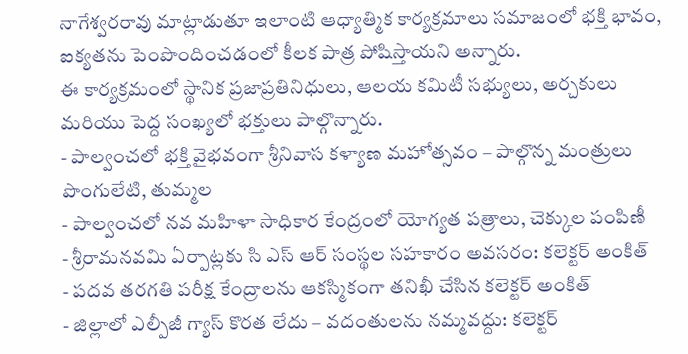నాగేశ్వరరావు మాట్లాడుతూ ఇలాంటి ఆధ్యాత్మిక కార్యక్రమాలు సమాజంలో భక్తి భావం, ఐక్యతను పెంపొందించడంలో కీలక పాత్ర పోషిస్తాయని అన్నారు.
ఈ కార్యక్రమంలో స్థానిక ప్రజాప్రతినిధులు, ఆలయ కమిటీ సభ్యులు, అర్చకులు మరియు పెద్ద సంఖ్యలో భక్తులు పాల్గొన్నారు.
- పాల్వంచలో భక్తి వైభవంగా శ్రీనివాస కళ్యాణ మహోత్సవం – పాల్గొన్న మంత్రులు పొంగులేటి, తుమ్మల
- పాల్వంచలో నవ మహిళా సాధికార కేంద్రంలో యోగ్యత పత్రాలు, చెక్కుల పంపిణీ
- శ్రీరామనవమి ఏర్పాట్లకు సి ఎస్ ఆర్ సంస్థల సహకారం అవసరం: కలెక్టర్ అంకిత్
- పదవ తరగతి పరీక్ష కేంద్రాలను ఆకస్మికంగా తనిఖీ చేసిన కలెక్టర్ అంకిత్
- జిల్లాలో ఎల్పీజీ గ్యాస్ కొరత లేదు – వదంతులను నమ్మవద్దు: కలెక్టర్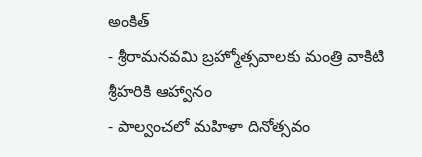అంకిత్
- శ్రీరామనవమి బ్రహ్మోత్సవాలకు మంత్రి వాకిటి శ్రీహరికి ఆహ్వానం
- పాల్వంచలో మహిళా దినోత్సవం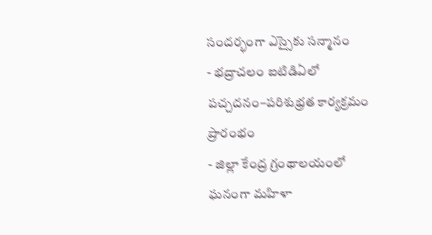సందర్భంగా ఎస్సైకు సన్మానం
- భద్రాచలం ఐటిడిఏలో పచ్చదనం–పరిశుభ్రత కార్యక్రమం ప్రారంభం
- జిల్లా కేంద్ర గ్రంథాలయంలో ఘనంగా మహిళా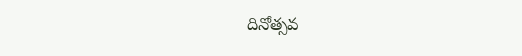దినోత్సవ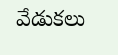వేడుకలు